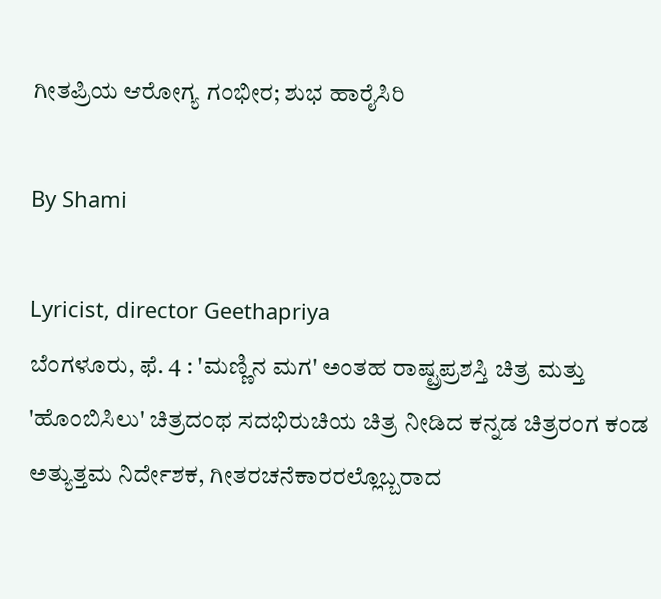ಗೀತಪ್ರಿಯ ಆರೋಗ್ಯ ಗಂಭೀರ; ಶುಭ ಹಾರೈಸಿರಿ

By Shami

Lyricist, director Geethapriya
ಬೆಂಗಳೂರು, ಫೆ. 4 : 'ಮಣ್ಣಿನ ಮಗ' ಅಂತಹ ರಾಷ್ಟ್ರಪ್ರಶಸ್ತಿ ಚಿತ್ರ ಮತ್ತು 'ಹೊಂಬಿಸಿಲು' ಚಿತ್ರದಂಥ ಸದಭಿರುಚಿಯ ಚಿತ್ರ ನೀಡಿದ ಕನ್ನಡ ಚಿತ್ರರಂಗ ಕಂಡ ಅತ್ಯುತ್ತಮ ನಿರ್ದೇಶಕ, ಗೀತರಚನೆಕಾರರಲ್ಲೊಬ್ಬರಾದ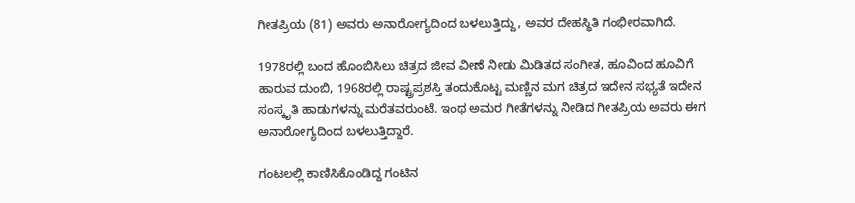ಗೀತಪ್ರಿಯ (81) ಅವರು ಅನಾರೋಗ್ಯದಿಂದ ಬಳಲುತ್ತಿದ್ದು, ಅವರ ದೇಹಸ್ಥಿತಿ ಗಂಭೀರವಾಗಿದೆ.

1978ರಲ್ಲಿ ಬಂದ ಹೊಂಬಿಸಿಲು ಚಿತ್ರದ ಜೀವ ವೀಣೆ ನೀಡು ಮಿಡಿತದ ಸಂಗೀತ, ಹೂವಿಂದ ಹೂವಿಗೆ ಹಾರುವ ದುಂಬಿ, 1968ರಲ್ಲಿ ರಾಷ್ಟ್ರಪ್ರಶಸ್ತಿ ತಂದುಕೊಟ್ಟ ಮಣ್ಣಿನ ಮಗ ಚಿತ್ರದ ಇದೇನ ಸಭ್ಯತೆ ಇದೇನ ಸಂಸ್ಕೃತಿ ಹಾಡುಗಳನ್ನು ಮರೆತವರುಂಟೆ. ಇಂಥ ಅಮರ ಗೀತೆಗಳನ್ನು ನೀಡಿದ ಗೀತಪ್ರಿಯ ಅವರು ಈಗ ಅನಾರೋಗ್ಯದಿಂದ ಬಳಲುತ್ತಿದ್ದಾರೆ.

ಗಂಟಲಲ್ಲಿ ಕಾಣಿಸಿಕೊಂಡಿದ್ದ ಗಂಟಿನ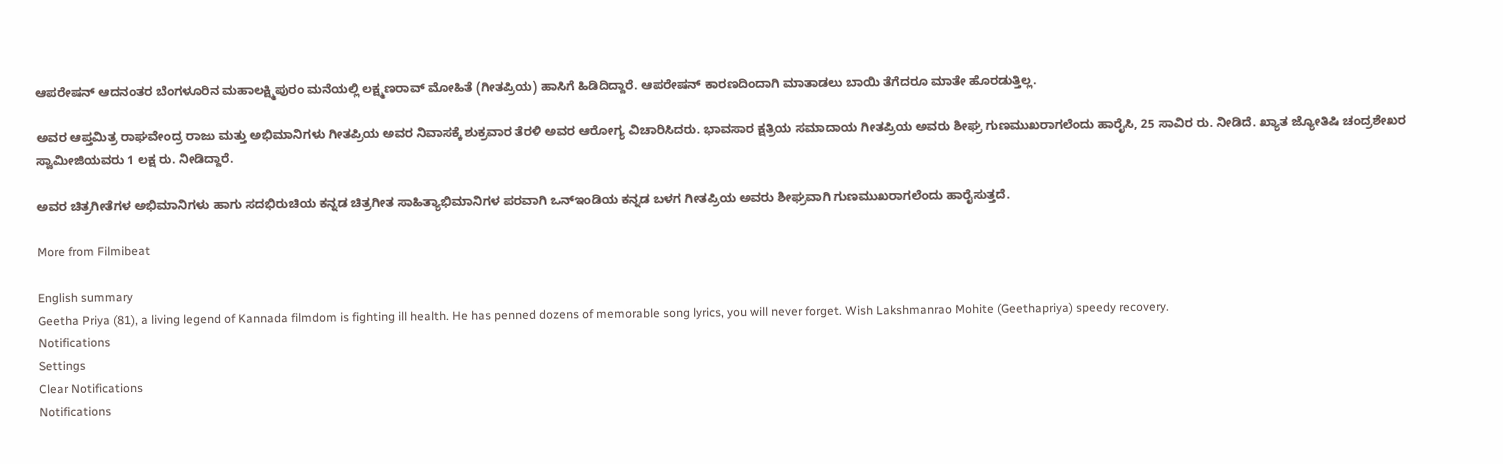ಆಪರೇಷನ್ ಆದನಂತರ ಬೆಂಗಳೂರಿನ ಮಹಾಲಕ್ಷ್ಮಿಪುರಂ ಮನೆಯಲ್ಲಿ ಲಕ್ಷ್ಮಣರಾವ್ ಮೋಹಿತೆ (ಗೀತಪ್ರಿಯ) ಹಾಸಿಗೆ ಹಿಡಿದಿದ್ದಾರೆ. ಆಪರೇಷನ್ ಕಾರಣದಿಂದಾಗಿ ಮಾತಾಡಲು ಬಾಯಿ ತೆಗೆದರೂ ಮಾತೇ ಹೊರಡುತ್ತಿಲ್ಲ.

ಅವರ ಆಪ್ತಮಿತ್ರ ರಾಘವೇಂದ್ರ ರಾಜು ಮತ್ತು ಅಭಿಮಾನಿಗಳು ಗೀತಪ್ರಿಯ ಅವರ ನಿವಾಸಕ್ಕೆ ಶುಕ್ರವಾರ ತೆರಳಿ ಅವರ ಆರೋಗ್ಯ ವಿಚಾರಿಸಿದರು. ಭಾವಸಾರ ಕ್ಷತ್ರಿಯ ಸಮಾದಾಯ ಗೀತಪ್ರಿಯ ಅವರು ಶೀಘ್ರ ಗುಣಮುಖರಾಗಲೆಂದು ಹಾರೈಸಿ, 25 ಸಾವಿರ ರು. ನೀಡಿದೆ. ಖ್ಯಾತ ಜ್ಯೋತಿಷಿ ಚಂದ್ರಶೇಖರ ಸ್ವಾಮೀಜಿಯವರು 1 ಲಕ್ಷ ರು. ನೀಡಿದ್ದಾರೆ.

ಅವರ ಚಿತ್ರಗೀತೆಗಳ ಅಭಿಮಾನಿಗಳು ಹಾಗು ಸದಭಿರುಚಿಯ ಕನ್ನಡ ಚಿತ್ರಗೀತ ಸಾಹಿತ್ಯಾಭಿಮಾನಿಗಳ ಪರವಾಗಿ ಒನ್ಇಂಡಿಯ ಕನ್ನಡ ಬಳಗ ಗೀತಪ್ರಿಯ ಅವರು ಶೀಘ್ರವಾಗಿ ಗುಣಮುಖರಾಗಲೆಂದು ಹಾರೈಸುತ್ತದೆ.

More from Filmibeat

English summary
Geetha Priya (81), a living legend of Kannada filmdom is fighting ill health. He has penned dozens of memorable song lyrics, you will never forget. Wish Lakshmanrao Mohite (Geethapriya) speedy recovery.
Notifications
Settings
Clear Notifications
Notifications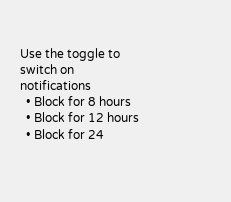Use the toggle to switch on notifications
  • Block for 8 hours
  • Block for 12 hours
  • Block for 24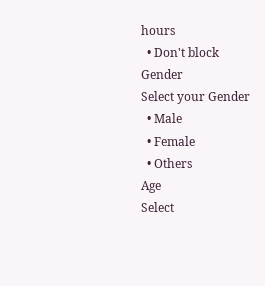hours
  • Don't block
Gender
Select your Gender
  • Male
  • Female
  • Others
Age
Select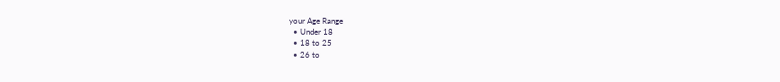your Age Range
  • Under 18
  • 18 to 25
  • 26 to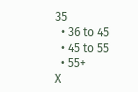35
  • 36 to 45
  • 45 to 55
  • 55+
X